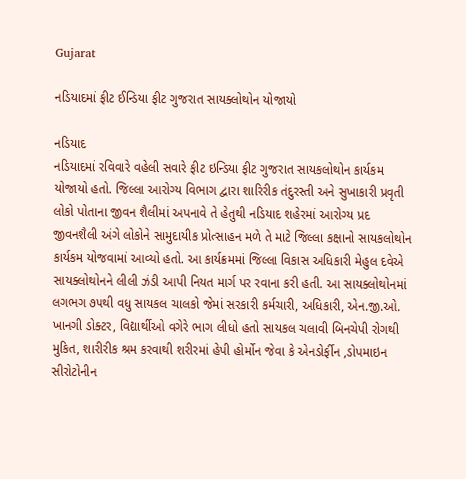Gujarat

નડિયાદમાં ફીટ ઈન્ડિયા ફીટ ગુજરાત સાયક્લોથોન યોજાયો

નડિયાદ
નડિયાદમાં રવિવારે વહેલી સવારે ફીટ ઇન્ડિયા ફીટ ગુજરાત સાયકલોથોન કાર્યકમ યોજાયો હતો. જિલ્લા આરોગ્ય વિભાગ દ્વારા શારિરીક તંદુરસ્તી અને સુખાકારી પ્રવૃતી લોકો પોતાના જીવન શૈલીમાં અપનાવે તે હેતુથી નડિયાદ શહેરમાં આરોગ્ય પ્રદ જીવનશૈલી અંગે લોકોને સામુદાયીક પ્રોત્સાહન મળે તે માટે જિલ્લા કક્ષાનો સાયકલોથોન કાર્યકમ યોજવામાં આવ્યો હતો. આ કાર્યક્રમમાં જિલ્લા વિકાસ અધિકારી મેહુલ દવેએ સાયક્લોથોનને લીલી ઝંડી આપી નિયત માર્ગ પર રવાના કરી હતી. આ સાયક્લોથોનમાં લગભગ ૭૫થી વધુ સાયકલ ચાલકો જેમાં સરકારી કર્મચારી, અધિકારી, એન.જી.ઓ. ખાનગી ડોક્ટર, વિદ્યાર્થીઓ વગેરે ભાગ લીધો હતો સાયકલ ચલાવી બિનચેપી રોગથી મુકિત, શારીરીક શ્રમ કરવાથી શરીરમાં હેપી હોર્મોન જેવા કે એનડોર્ફીન ,ડોપમાઇન સીરોટોનીન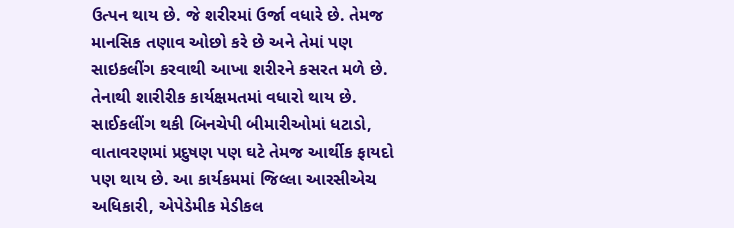ઉત્પન થાય છે. જે શરીરમાં ઉર્જા વધારે છે. તેમજ માનસિક તણાવ ઓછો કરે છે અને તેમાં પણ સાઇકલીંગ કરવાથી આખા શરીરને કસરત મળે છે. તેનાથી શારીરીક કાર્યક્ષમતમાં વધારો થાય છે. સાઈકલીંગ થકી બિનચેપી બીમારીઓમાં ધટાડો, વાતાવરણમાં પ્રદુષણ પણ ઘટે તેમજ આર્થીક ફાયદો પણ થાય છે. આ કાર્યકમમાં જિલ્લા આરસીએચ અધિકારી, એપેડેમીક મેડીકલ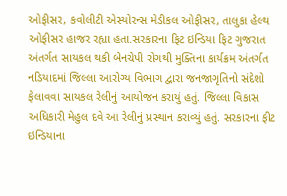ઓફીસર, કવોલીટી એસ્યોરન્સ મેડીકલ ઓફીસર, તાલુકા હેલ્થ ઓફીસર હાજર રહ્યા હતા.સરકારના ફિટ ઇન્ડિયા ફિટ ગુજરાત અંતર્ગત સાયકલ થકી બેનચેપી રોગથી મુક્તિના કાર્યક્રમ અંતર્ગત નડિયાદમાં જિલ્લા આરોગ્ય વિભાગ દ્વારા જનજાગૃતિનો સંદેશો ફેલાવવા સાયકલ રેલીનું આયોજન કરાયું હતું. જિલ્લા વિકાસ અધિકારી મેહુલ દવે આ રેલીનું પ્રસ્થાન કરાવ્યું હતું. સરકારના ફીટ ઇન્ડિયાના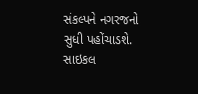સંકલ્પને નગરજનો સુધી પહોંચાડશે. સાઇકલ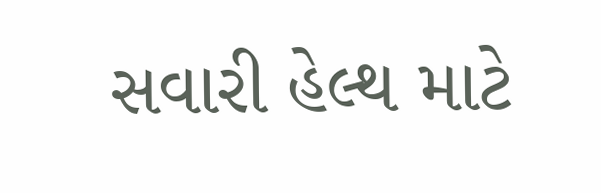સવારી હેલ્થ માટે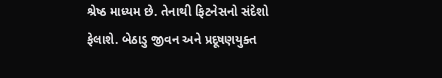શ્રેષ્ઠ માધ્યમ છે. તેનાથી ફિટનેસનો સંદેશો ફેલાશે. બેઠાડુ જીવન અને પ્રદૂષણયુક્ત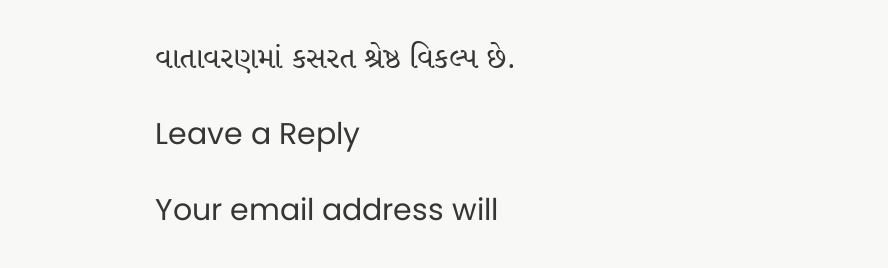વાતાવરણમાં કસરત શ્રેષ્ઠ વિકલ્પ છે.

Leave a Reply

Your email address will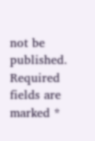not be published. Required fields are marked *